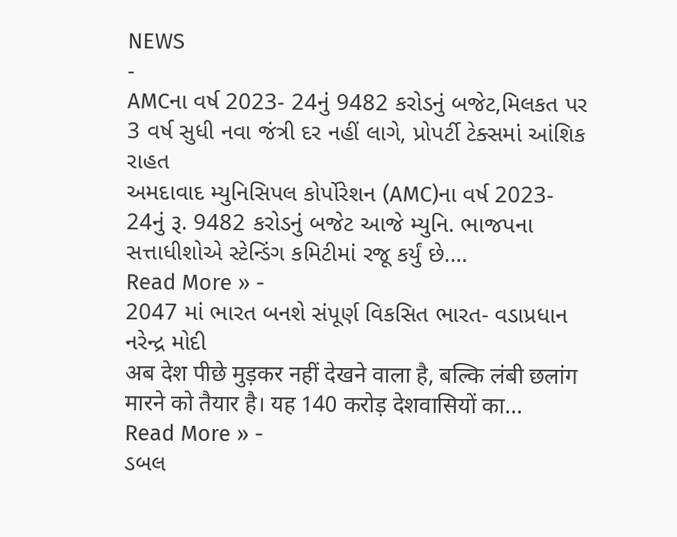NEWS
-
AMCના વર્ષ 2023- 24નું 9482 કરોડનું બજેટ,મિલકત પર 3 વર્ષ સુધી નવા જંત્રી દર નહીં લાગે, પ્રોપર્ટી ટેક્સમાં આંશિક રાહત
અમદાવાદ મ્યુનિસિપલ કોર્પોરેશન (AMC)ના વર્ષ 2023- 24નું રૂ. 9482 કરોડનું બજેટ આજે મ્યુનિ. ભાજપના સત્તાધીશોએ સ્ટેન્ડિંગ કમિટીમાં રજૂ કર્યું છે.…
Read More » -
2047 માં ભારત બનશે સંપૂર્ણ વિકસિત ભારત- વડાપ્રધાન નરેન્દ્ર મોદી
अब देश पीछे मुड़कर नहीं देखने वाला है, बल्कि लंबी छलांग मारने को तैयार है। यह 140 करोड़ देशवासियों का…
Read More » -
ડબલ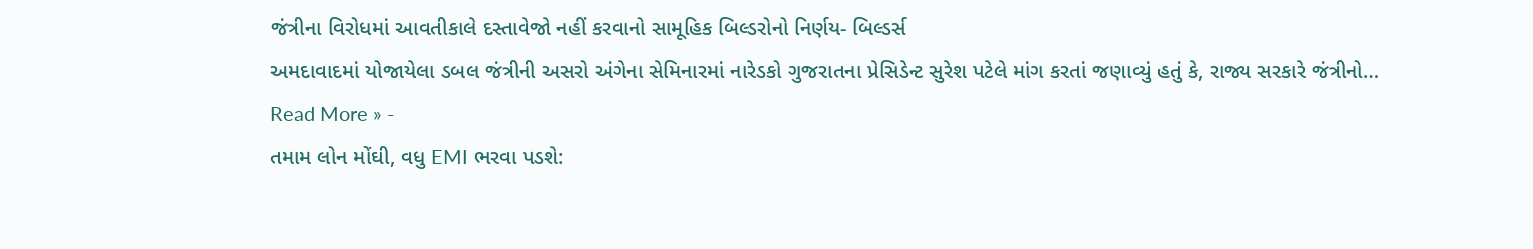જંત્રીના વિરોધમાં આવતીકાલે દસ્તાવેજો નહીં કરવાનો સામૂહિક બિલ્ડરોનો નિર્ણય- બિલ્ડર્સ
અમદાવાદમાં યોજાયેલા ડબલ જંત્રીની અસરો અંગેના સેમિનારમાં નારેડકો ગુજરાતના પ્રેસિડેન્ટ સુરેશ પટેલે માંગ કરતાં જણાવ્યું હતું કે, રાજ્ય સરકારે જંત્રીનો…
Read More » -
તમામ લોન મોંઘી, વધુ EMI ભરવા પડશે: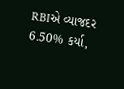RBIએ વ્યાજદર 6.50% કર્યા,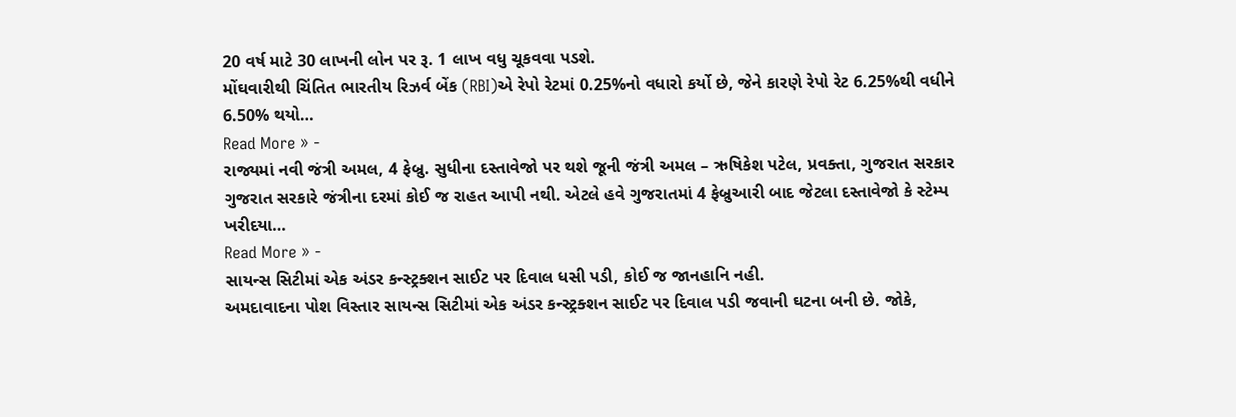20 વર્ષ માટે 30 લાખની લોન પર રૂ. 1 લાખ વધુ ચૂકવવા પડશે.
મોંઘવારીથી ચિંતિત ભારતીય રિઝર્વ બેંક (RBI)એ રેપો રેટમાં 0.25%નો વધારો કર્યો છે, જેને કારણે રેપો રેટ 6.25%થી વધીને 6.50% થયો…
Read More » -
રાજ્યમાં નવી જંત્રી અમલ, 4 ફેબ્રુ. સુધીના દસ્તાવેજો પર થશે જૂની જંત્રી અમલ – ઋષિકેશ પટેલ, પ્રવક્તા, ગુજરાત સરકાર
ગુજરાત સરકારે જંત્રીના દરમાં કોઈ જ રાહત આપી નથી. એટલે હવે ગુજરાતમાં 4 ફેબ્રુઆરી બાદ જેટલા દસ્તાવેજો કે સ્ટેમ્પ ખરીદયા…
Read More » -
સાયન્સ સિટીમાં એક અંડર કન્સ્ટ્રક્શન સાઈટ પર દિવાલ ધસી પડી, કોઈ જ જાનહાનિ નહી.
અમદાવાદના પોશ વિસ્તાર સાયન્સ સિટીમાં એક અંડર કન્સ્ટ્રક્શન સાઈટ પર દિવાલ પડી જવાની ઘટના બની છે. જોકે,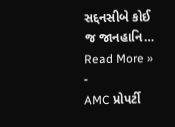સદ્દનસીબે કોઈ જ જાનહાનિ…
Read More » -
AMC પ્રોપર્ટી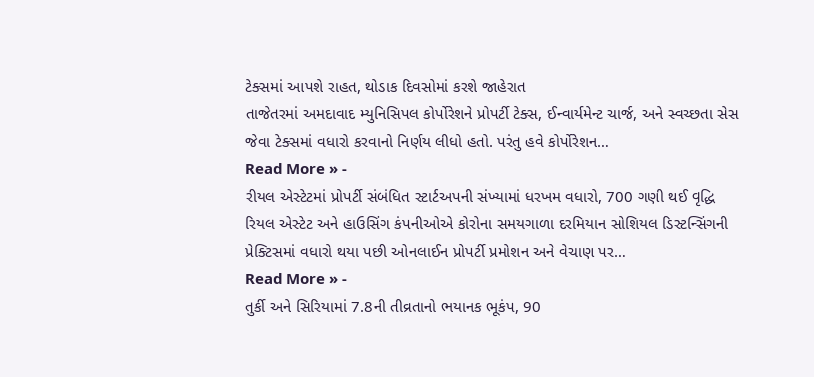ટેક્સમાં આપશે રાહત, થોડાક દિવસોમાં કરશે જાહેરાત
તાજેતરમાં અમદાવાદ મ્યુનિસિપલ કોર્પોરેશને પ્રોપર્ટી ટેક્સ, ઈન્વાર્યમેન્ટ ચાર્જ, અને સ્વચ્છતા સેસ જેવા ટેક્સમાં વધારો કરવાનો નિર્ણય લીધો હતો. પરંતુ હવે કોર્પોરેશન…
Read More » -
રીયલ એસ્ટેટમાં પ્રોપર્ટી સંબંધિત સ્ટાર્ટઅપની સંખ્યામાં ધરખમ વધારો, 700 ગણી થઈ વૃદ્ધિ
રિયલ એસ્ટેટ અને હાઉસિંગ કંપનીઓએ કોરોના સમયગાળા દરમિયાન સોશિયલ ડિસ્ટન્સિંગની પ્રેક્ટિસમાં વધારો થયા પછી ઓનલાઈન પ્રોપર્ટી પ્રમોશન અને વેચાણ પર…
Read More » -
તુર્કી અને સિરિયામાં 7.8ની તીવ્રતાનો ભયાનક ભૂકંપ, 90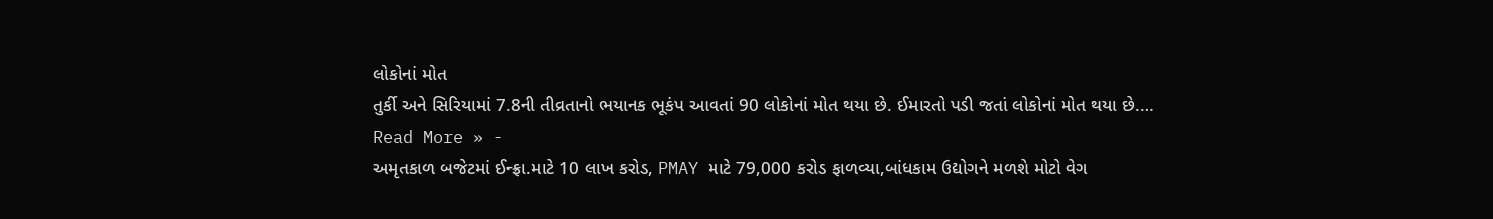લોકોનાં મોત
તુર્કી અને સિરિયામાં 7.8ની તીવ્રતાનો ભયાનક ભૂકંપ આવતાં 90 લોકોનાં મોત થયા છે. ઈમારતો પડી જતાં લોકોનાં મોત થયા છે.…
Read More » -
અમૃતકાળ બજેટમાં ઈન્ફ્રા.માટે 10 લાખ કરોડ, PMAY માટે 79,000 કરોડ ફાળવ્યા,બાંધકામ ઉદ્યોગને મળશે મોટો વેગ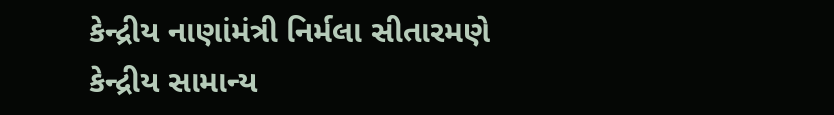કેન્દ્રીય નાણાંમંત્રી નિર્મલા સીતારમણે કેન્દ્રીય સામાન્ય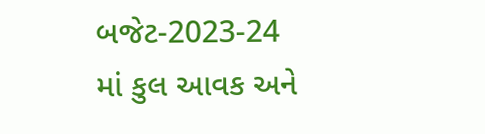બજેટ-2023-24 માં કુલ આવક અને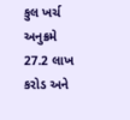કુલ ખર્ચ અનુક્રમે 27.2 લાખ કરોડ અને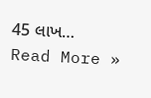45 લાખ…
Read More »